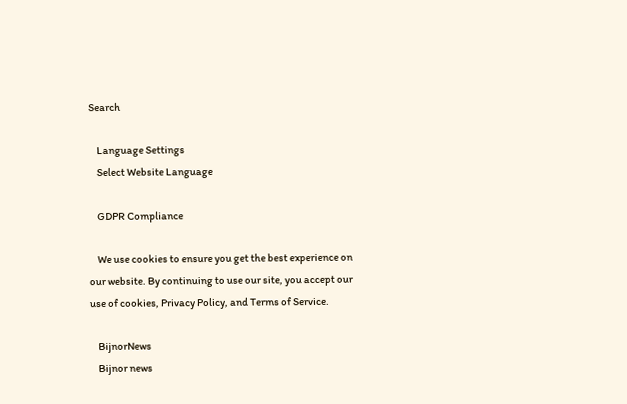Search

    Language Settings
    Select Website Language

    GDPR Compliance

    We use cookies to ensure you get the best experience on our website. By continuing to use our site, you accept our use of cookies, Privacy Policy, and Terms of Service.

    BijnorNews
    Bijnor news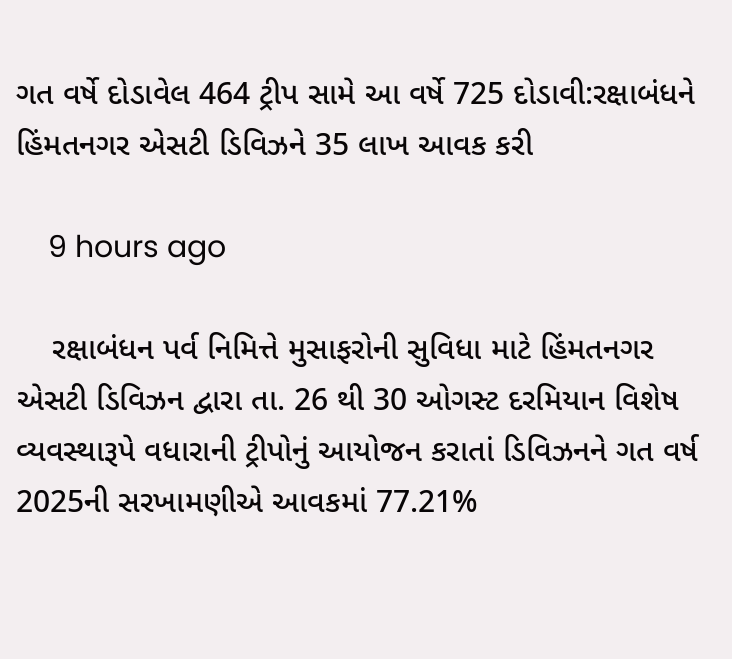ગત વર્ષે દોડાવેલ 464 ટ્રીપ સામે આ વર્ષે 725 દોડાવી:રક્ષાબંધને હિંમતનગર એસટી ડિવિઝને 35 લાખ આવક કરી

    9 hours ago

    રક્ષાબંધન પર્વ નિમિત્તે મુસાફરોની સુવિધા માટે હિંમતનગર એસટી ડિવિઝન દ્વારા તા. 26 થી 30 ઓગસ્ટ દરમિયાન વિશેષ વ્યવસ્થારૂપે વધારાની ટ્રીપોનું આયોજન કરાતાં ડિવિઝનને ગત વર્ષ 2025ની સરખામણીએ આવકમાં 77.21%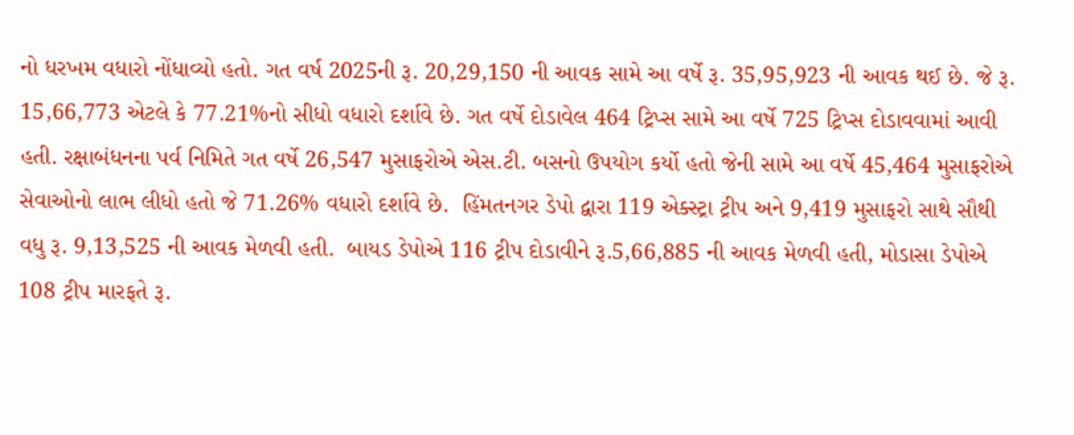નો ધરખમ વધારો નોંધાવ્યો હતો. ગત વર્ષ 2025ની રૂ. 20,29,150 ની આવક સામે આ વર્ષે રૂ. 35,95,923 ની આવક થઈ છે. જે રૂ. 15,66,773 એટલે કે 77.21%નો સીધો વધારો દર્શાવે છે. ગત વર્ષે દોડાવેલ 464 ટ્રિપ્સ સામે આ વર્ષે 725 ટ્રિપ્સ દોડાવવામાં આવી હતી. રક્ષાબંધનના પર્વ નિમિતે ગત વર્ષે 26,547 મુસાફરોએ એસ.ટી. બસનો ઉપયોગ કર્યો હતો જેની સામે આ વર્ષે 45,464 મુસાફરોએ સેવાઓનો લાભ લીધો હતો જે 71.26% વધારો દર્શાવે છે.  હિંમતનગર ડેપો દ્વારા 119 એક્સ્ટ્રા ટ્રીપ અને 9,419 મુસાફરો સાથે સૌથી વધુ રૂ. 9,13,525 ની આવક મેળવી હતી.  બાયડ ડેપોએ 116 ટ્રીપ દોડાવીને રૂ.5,66,885 ની આવક મેળવી હતી, મોડાસા ડેપોએ 108 ટ્રીપ મારફતે રૂ.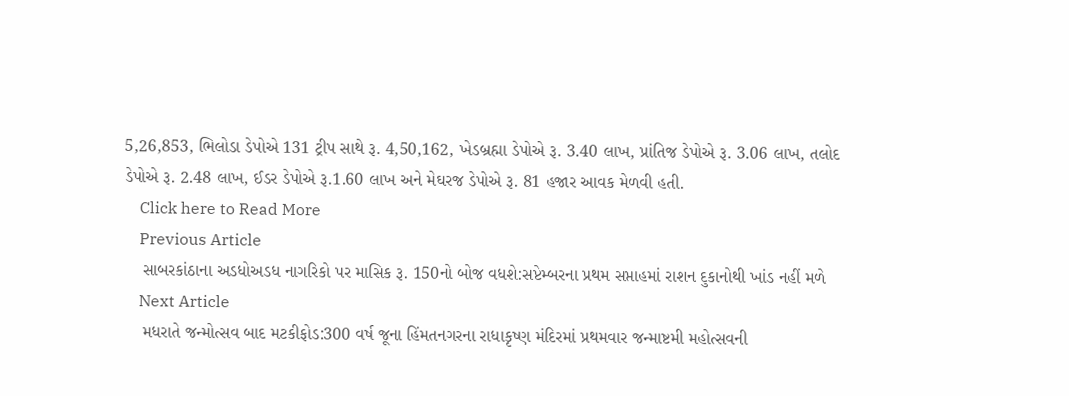5,26,853, ભિલોડા ડેપોએ 131 ટ્રીપ સાથે રૂ. 4,50,162, ખેડબ્રહ્મા ડેપોએ રૂ. 3.40 લાખ, પ્રાંતિજ ડેપોએ રૂ. 3.06 લાખ, તલોદ ડેપોએ રૂ. 2.48 લાખ, ઈડર ડેપોએ રૂ.1.60 લાખ અને મેઘરજ ડેપોએ રૂ. 81 હજાર આવક મેળવી હતી.
    Click here to Read More
    Previous Article
    સાબરકાંઠાના અડધોઅડધ નાગરિકો પર માસિક રૂ. 150નો બોજ વધશે:સપ્ટેમ્બરના પ્રથમ સપ્તાહમાં રાશન દુકાનોથી ખાંડ નહીં મળે
    Next Article
    મધરાતે જન્મોત્સવ બાદ મટકીફોડ:300 વર્ષ જૂના હિંમતનગરના રાધાકૃષ્ણ મંદિરમાં પ્રથમવાર જન્માષ્ટમી મહોત્સવની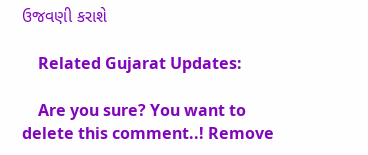ઉજવણી કરાશે

    Related Gujarat Updates:

    Are you sure? You want to delete this comment..! Remove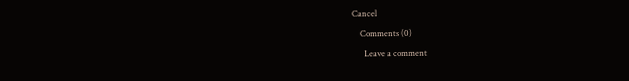Cancel

    Comments (0)

      Leave a comment